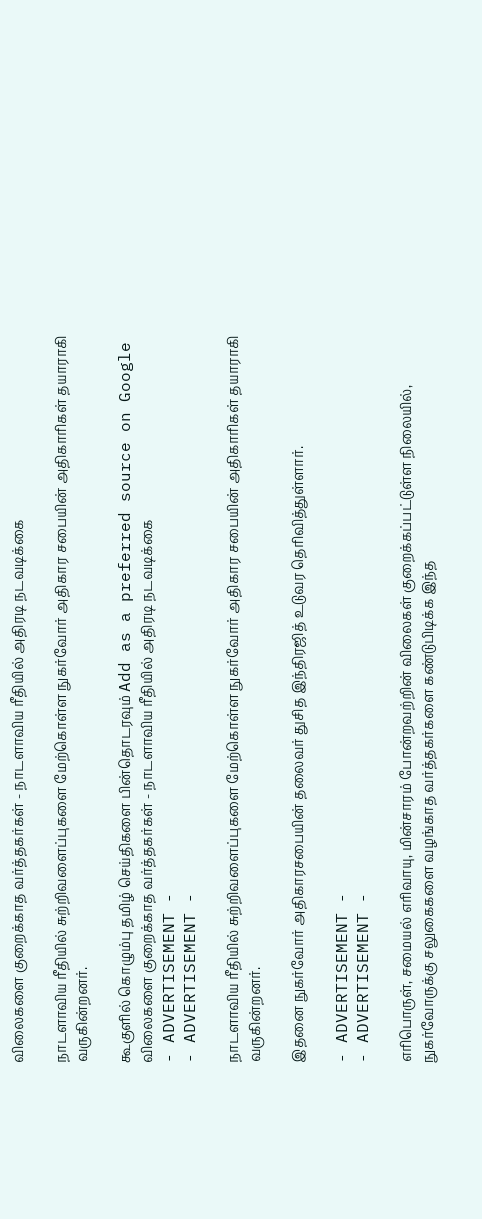விலைகளை குறைக்காத வர்த்தகர்கள் - நாடளாவிய ரீதியில் அதிரடி நடவடிக்கை

நாடளாவிய ரீதியில் சுற்றிவளைப்புகளை மேற்கொள்ள நுகர்வோர் அதிகார சபையின் அதிகாரிகள் தயாராகி வருகின்றனர்.

கூகுளில் கொழும்பு தமிழ் செய்திகளை பின்தொடரவும் Add as a preferred source on Google
விலைகளை குறைக்காத வர்த்தகர்கள் - நாடளாவிய ரீதியில் அதிரடி நடவடிக்கை
- ADVERTISEMENT -
- ADVERTISEMENT -

நாடளாவிய ரீதியில் சுற்றிவளைப்புகளை மேற்கொள்ள நுகர்வோர் அதிகார சபையின் அதிகாரிகள் தயாராகி வருகின்றனர்.

இதனை நுகர்வோர் அதிகாரசபையின் தலைவர் துசித இந்திரஜித் உடுவர தெரிவித்துள்ளார்.

- ADVERTISEMENT -
- ADVERTISEMENT -

எரிபொருள், சமையல் எரிவாயு, மின்சாரம் போன்றவற்றின் விலைகள் குறைக்கப்பட்டுள்ள நிலையில், நுகர்வோருக்கு சலுகைகளை வழங்காத வர்த்தகர்களை கண்டுபிடிக்க இந்த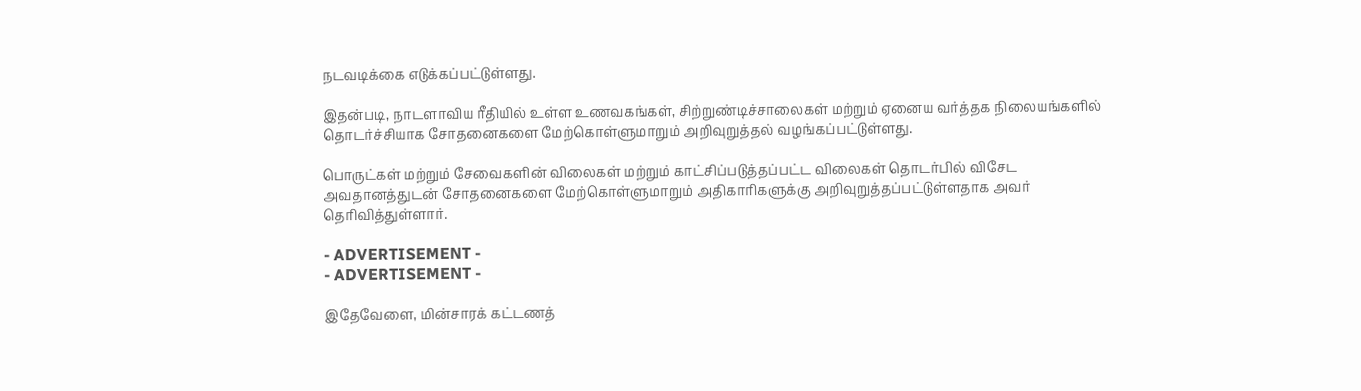நடவடிக்கை எடுக்கப்பட்டுள்ளது.

இதன்படி, நாடளாவிய ரீதியில் உள்ள உணவகங்கள், சிற்றுண்டிச்சாலைகள் மற்றும் ஏனைய வர்த்தக நிலையங்களில் தொடர்ச்சியாக சோதனைகளை மேற்கொள்ளுமாறும் அறிவுறுத்தல் வழங்கப்பட்டுள்ளது.

பொருட்கள் மற்றும் சேவைகளின் விலைகள் மற்றும் காட்சிப்படுத்தப்பட்ட விலைகள் தொடர்பில் விசேட அவதானத்துடன் சோதனைகளை மேற்கொள்ளுமாறும் அதிகாரிகளுக்கு அறிவுறுத்தப்பட்டுள்ளதாக அவர் தெரிவித்துள்ளார்.

- ADVERTISEMENT -
- ADVERTISEMENT -

இதேவேளை, மின்சாரக் கட்டணத்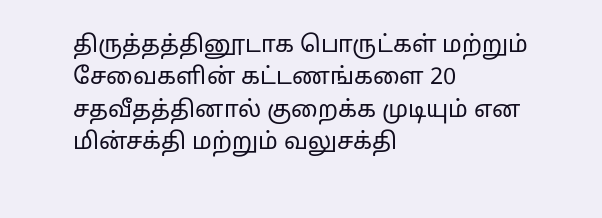திருத்தத்தினூடாக பொருட்கள் மற்றும் சேவைகளின் கட்டணங்களை 20 சதவீதத்தினால் குறைக்க முடியும் என மின்சக்தி மற்றும் வலுசக்தி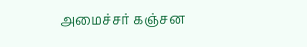அமைச்சர் கஞ்சன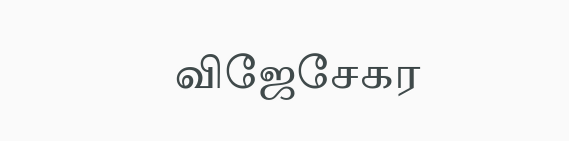விஜேசேகர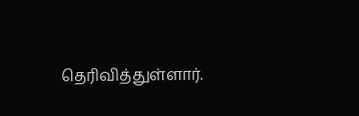தெரிவித்துள்ளார்.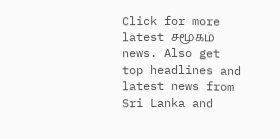Click for more latest சமூகம் news. Also get top headlines and latest news from Sri Lanka and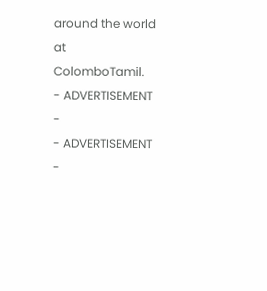around the world at ColomboTamil.
- ADVERTISEMENT -
- ADVERTISEMENT -